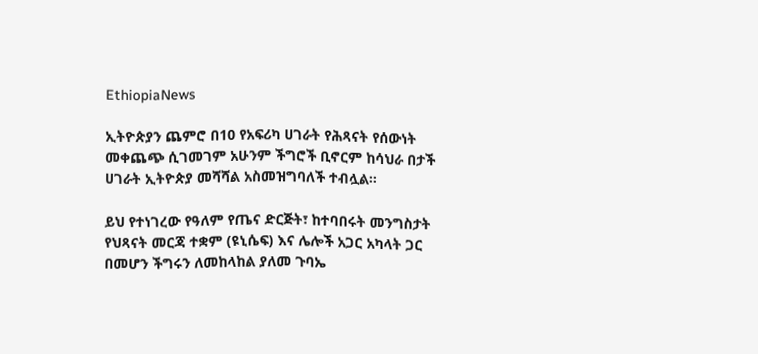EthiopiaNews

ኢትዮጵያን ጨምሮ በ10 የአፍሪካ ሀገራት የሕጻናት የሰውነት መቀጨጭ ሲገመገም አሁንም ችግሮች ቢኖርም ከሳህራ በታች ሀገራት ኢትዮጵያ መሻሻል አስመዝግባለች ተብሏል፡፡

ይህ የተነገረው የዓለም የጤና ድርጅት፣ ከተባበሩት መንግስታት የህጻናት መርጃ ተቋም (ዩኒሴፍ) እና ሌሎች አጋር አካላት ጋር በመሆን ችግሩን ለመከላከል ያለመ ጉባኤ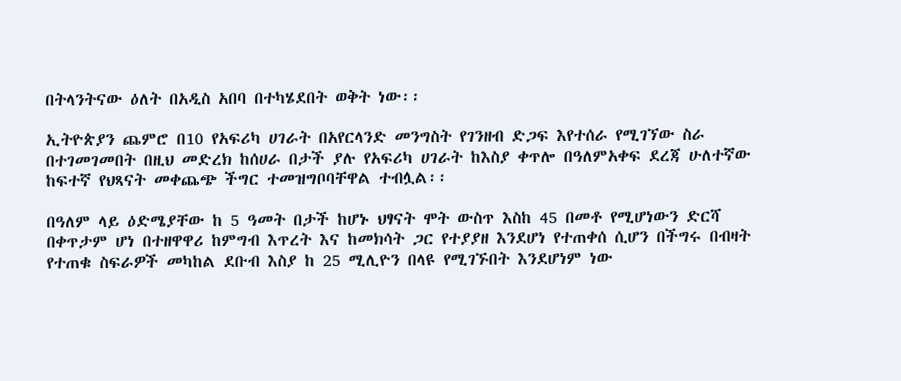በትላንትናው ዕለት በአዲስ አበባ በተካሄደበት ወቅት ነው፡፡

ኢትዮጵያን ጨምሮ በ10 የአፍሪካ ሀገራት በአየርላንድ መንግስት የገንዘብ ድጋፍ እየተሰራ የሚገኘው ስራ በተገመገመበት በዚህ መድረክ ከሰሀራ በታች ያሉ የአፍሪካ ሀገራት ከእስያ ቀጥሎ በዓለምአቀፍ ደረጃ ሁለተኛው ከፍተኛ የህጻናት መቀጨጭ ችግር ተመዝግቦባቸዋል ተብሏል፡፡

በዓለም ላይ ዕድሜያቸው ከ 5 ዓመት በታች ከሆኑ ህፃናት ሞት ውስጥ እስከ 45 በመቶ የሚሆነውን ድርሻ በቀጥታም ሆነ በተዘዋዋሪ ከምግብ እጥረት እና ከመክሳት ጋር የተያያዘ እንደሆነ የተጠቀሰ ሲሆን በችግሩ በብዛት የተጠቁ ስፍራዎች መካከል ደቡብ እስያ ከ 25 ሚሊዮን በላዩ የሚገኙበት እንደሆነም ነው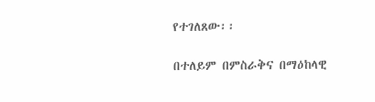የተገለጸው፡፡

በተለይም በምስራቅና በማዕከላዊ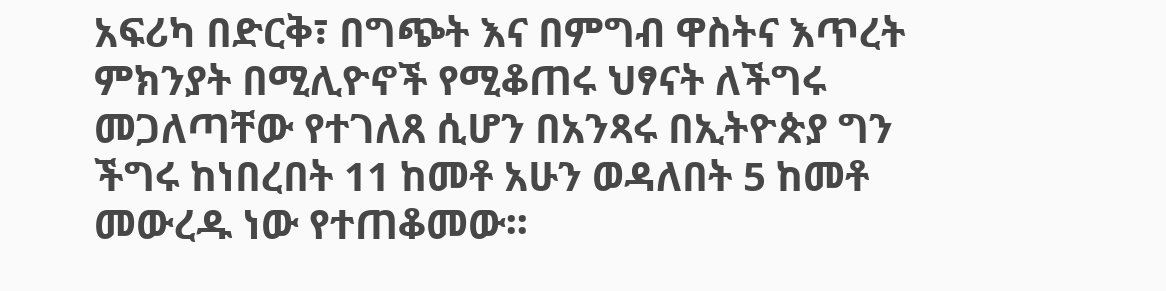አፍሪካ በድርቅ፣ በግጭት እና በምግብ ዋስትና እጥረት ምክንያት በሚሊዮኖች የሚቆጠሩ ህፃናት ለችግሩ መጋለጣቸው የተገለጸ ሲሆን በአንጻሩ በኢትዮጵያ ግን ችግሩ ከነበረበት 11 ከመቶ አሁን ወዳለበት 5 ከመቶ መውረዱ ነው የተጠቆመው፡፡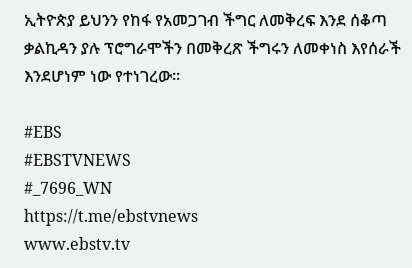ኢትዮጵያ ይህንን የከፋ የአመጋገብ ችግር ለመቅረፍ እንደ ሰቆጣ ቃልኪዳን ያሉ ፕሮግራሞችን በመቅረጽ ችግሩን ለመቀነስ እየሰራች እንደሆነም ነው የተነገረው፡፡

#EBS
#EBSTVNEWS
#_7696_WN
https://t.me/ebstvnews
www.ebstv.tv